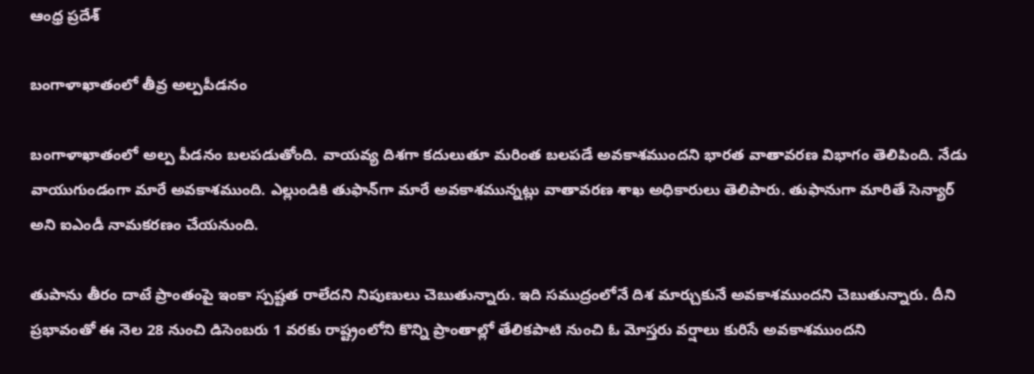ఆంధ్ర ప్రదేశ్

బంగాళాఖాతంలో తీవ్ర అల్పపీడనం

బంగాళాఖాతంలో అల్ప పీడనం బలపడుతోంది. వాయవ్య దిశగా కదులుతూ మరింత బలపడే అవకాశముందని భారత వాతావరణ విభాగం తెలిపింది. నేడు వాయుగుండంగా మారే అవకాశముంది. ఎల్లుండికి తుఫాన్‌గా మారే అవకాశమున్నట్లు వాతావరణ శాఖ అధికారులు తెలిపారు. తుఫానుగా మారితే సెన్యార్ అని ఐఎండీ నామకరణం చేయనుంది.

తుపాను తీరం దాటే ప్రాంతంపై ఇంకా స్పష్టత రాలేదని నిపుణులు చెబుతున్నారు. ఇది సముద్రంలోనే దిశ మార్చుకునే అవకాశముందని చెబుతున్నారు. దీని ప్రభావంతో ఈ నెల 28 నుంచి డిసెంబరు 1 వరకు రాష్ట్రంలోని కొన్ని ప్రాంతాల్లో తేలికపాటి నుంచి ఓ మోస్తరు వర్షాలు కురిసే అవకాశముందని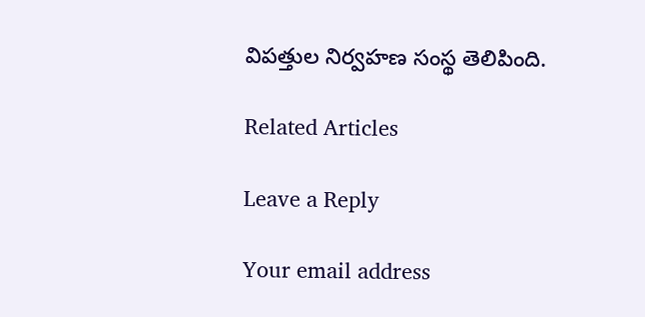విపత్తుల నిర్వహణ సంస్థ తెలిపింది.

Related Articles

Leave a Reply

Your email address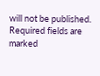will not be published. Required fields are marked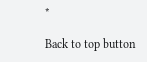*

Back to top button